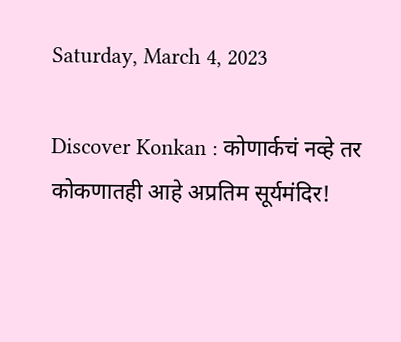Saturday, March 4, 2023

Discover Konkan : कोणार्कचं नव्हे तर कोकणातही आहे अप्रतिम सूर्यमंदिर!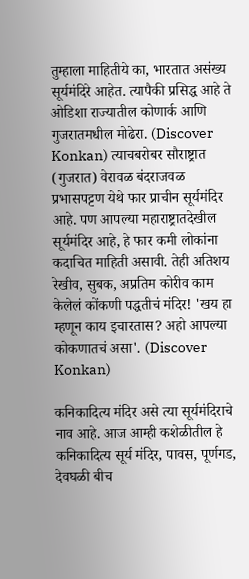तुम्हाला माहितीये का, भारतात असंख्य सूर्यमंदिरे आहेत. त्यापैकी प्रसिद्ध आहे ते ओडिशा राज्यातील कोणार्क आणि गुजरातमधील मोढेरा. (Discover Konkan) त्याचबरोबर सौराष्ट्रात (गुजरात) वेरावळ बंदराजवळ प्रभासपट्टण येथे फार प्राचीन सूर्यमंदिर आहे. पण आपल्या महाराष्ट्रातदेखील सूर्यमंदिर आहे, हे फार कमी लोकांना कदाचित माहिती असावी. तेही अतिशय रेखीव, सुबक, अप्रतिम कोरीव काम केलेलं कोंकणी पद्धतीचं मंदिर! 'खय हा म्हणून काय इचारतास? अहो आपल्या कोकणातचं असा'. (Discover Konkan)

कनिकादित्य मंदिर असे त्या सूर्यमंदिराचे नाव आहे. आज आम्ही कशेळीतील हे कनिकादित्य सूर्य मंदिर, पावस, पूर्णगड, देवघळी बीच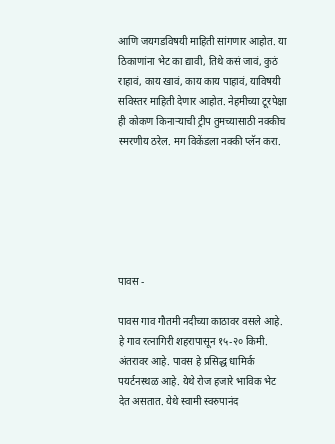आणि जयगडविषयी माहिती सांगणार आहोत. या ठिकाणांना भेट का द्यावी, तिथे कसं जावं, कुठं राहावं, काय खावं, काय काय पाहावं, याविषयी सविस्तर माहिती देणार आहोत. नेहमीच्या टूरपेक्षा ही कोकण किनाऱ्याची ट्रीप तुमच्यासाठी नक्कीच स्मरणीय ठरेल. मग विकेंडला नक्की प्लॅन करा.






पावस -

पावस गाव गौतमी नदीच्या काठावर वसले आहे. हे गाव रत्‍नागिरी शहरापासून १५-२० किमी. अंतरावर आहे. पावस हे प्रसिद्ध धामिर्क पयर्टनस्थळ आहे. येथे रोज हजारे भाविक भेट देत असतात. येथे स्वामी स्वरुपानंद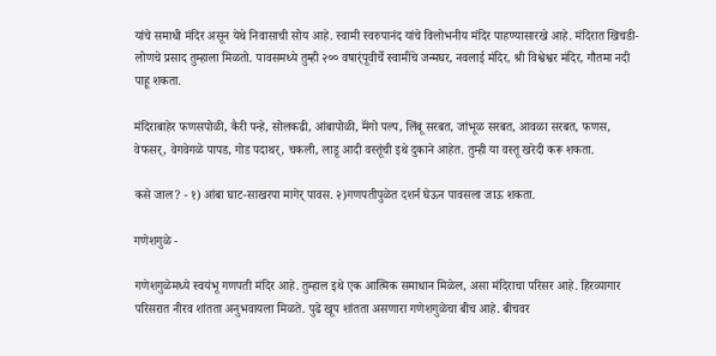यांचे समाधी मंदिर असून येथे निवासाची सोय आहे. स्वामी स्वरुपानंद यांचे विलोभनीय मंदिर पाहण्यासारखे आहे. मंदिरात खिचडी-लोणचे प्रसाद तुम्हाला मिळतो. पावसमध्ये तुम्ही २०० वषार्ंपूवीर्चे स्वामींचे जन्मघर, नवलाई मंदिर, श्री विश्वेश्वर मंदिर, गौतमा नदी पाहू शकता.

मंदिराबाहेर फणसपोळी, कैरी पन्हे, सोलकढी, आंबापोळी, मॅंगो पल्प, लिंबू सरबत, जांभूळ सरबत, आवळा सरबत, फणस, वेफसर्, वेगवेगळे पापड, गोड पदाथर्, चकली, लाडू आदी वस्तूंची इथे दुकाने आहेत. तुम्ही या वस्तू खरेदी करू शकता.

कसे जाल? - १) आंबा घाट-साखरपा मागेर् पावस. २)गणपतीपुळेत दशर्न घेऊन पावसला जाऊ शकता.

गणेशगुळे -

गणेशगुळेमध्ये स्वयंभू गणपती मंदिर आहे. तुम्हाल इथे एक आत्मिक समाधान मिळेल, असा मंदिराचा परिसर आहे. हिरव्यागार परिसरात नीरव शांतता अनुभवायला मिळते. पुढे खूप शांतता असणारा गणेशगुळेचा बीच आहे. बीचवर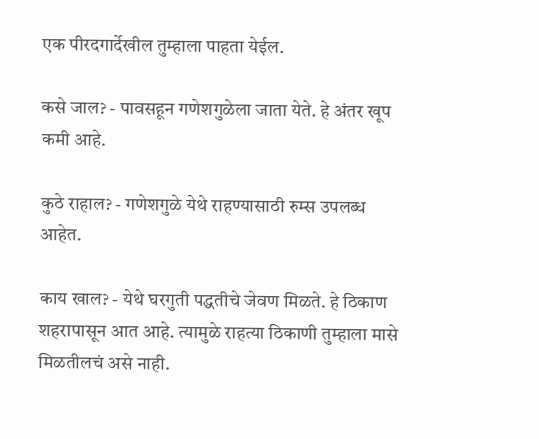एक पीरदगार्देखील तुम्हाला पाहता येईल.

कसे जाल? - पावसहून गणेशगुळेला जाता येते. हे अंतर खूप कमी आहे.

कुठे राहाल? - गणेशगुळे येथे राहण्यासाठी रुम्स उपलब्ध आहेत.

काय खाल? - येथे घरगुती पद्धतीचे जेवण मिळते. हे ठिकाण शहरापासून आत आहे. त्यामुळे राहत्या ठिकाणी तुम्हाला मासे मिळतीलचं असे नाही.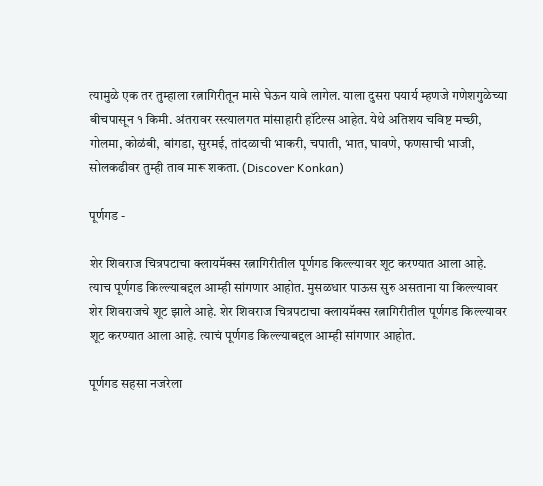त्यामुळे एक तर तुम्हाला रत्नागिरीतून मासे घेऊन यावे लागेल. याला दुसरा पयार्य म्हणजे गणेशगुळेच्या बीचपासून १ किमी. अंतरावर रस्त्यालगत मांसाहारी हॉटेल्स आहेत. येथे अतिशय चविष्ट मच्छी, गोलमा, कोळंबी, बांगडा, सुरमई, तांदळाची भाकरी, चपाती, भात, घावणे, फणसाची भाजी, सोलकढीवर तुम्ही ताव मारू शकता. (Discover Konkan)

पूर्णगड -

शेर शिवराज चित्रपटाचा क्लायमॅक्स रत्नागिरीतील पूर्णगड किल्ल्यावर शूट करण्यात आला आहे. त्याच पूर्णगड किल्ल्याबद्दल आम्ही सांगणार आहोत. मुसळधार पाऊस सुरु असताना या किल्ल्यावर शेर शिवराजचे शूट झाले आहे. शेर शिवराज चित्रपटाचा क्लायमॅक्स रत्नागिरीतील पूर्णगड किल्ल्यावर शूट करण्यात आला आहे. त्याचं पूर्णगड किल्ल्याबद्दल आम्ही सांगणार आहोत.

पूर्णगड सहसा नजरेला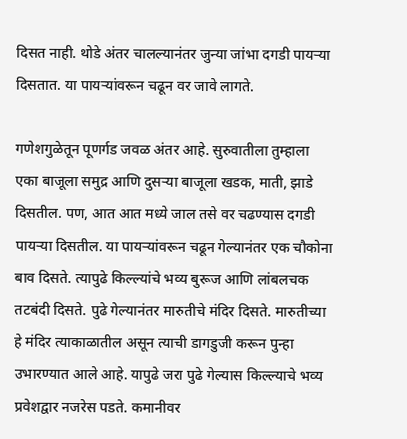दिसत नाही. थोडे अंतर चालल्यानंतर जुन्या जांभा दगडी पायऱ्या दिसतात. या पायऱ्यांवरून चढून वर जावे लागते.

गणेशगुळेतून पूणर्गड जवळ अंतर आहे. सुरुवातीला तुम्हाला एका बाजूला समुद्र आणि दुसऱ्या बाजूला खडक, माती, झाडे दिसतील. पण, आत आत मध्ये जाल तसे वर चढण्यास दगडी पायऱ्या दिसतील. या पायऱ्यांवरून चढून गेल्यानंतर एक चौकोना बाव दिसते. त्यापुढे किल्ल्यांचे भव्य बुरूज आणि लांबलचक तटबंदी दिसते. पुढे गेल्यानंतर मारुतीचे मंदिर दिसते. मारुतीच्या हे मंदिर त्याकाळातील असून त्याची डागडुजी करून पुन्हा उभारण्यात आले आहे. यापुढे जरा पुढे गेल्यास किल्ल्याचे भव्य प्रवेशद्वार नजरेस पडते. कमानीवर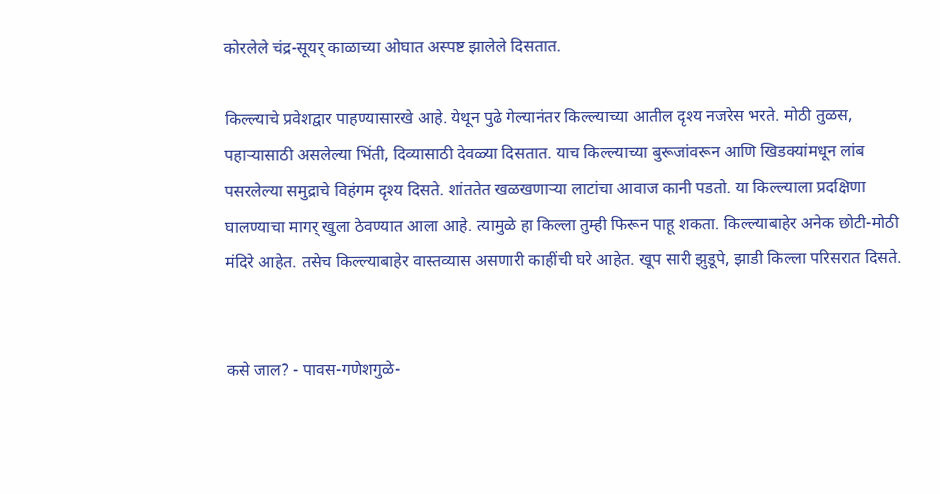कोरलेले चंद्र-सूयर् काळाच्या ओघात अस्पष्ट झालेले दिसतात.

किल्ल्याचे प्रवेशद्वार पाहण्यासारखे आहे. येथून पुढे गेल्यानंतर किल्ल्याच्या आतील दृश्य नजरेस भरते. मोठी तुळस, पहाऱ्यासाठी असलेल्या भिंती, दिव्यासाठी देवळ्या दिसतात. याच किल्ल्याच्या बुरूजांवरून आणि खिडक्यांमधून लांब पसरलेल्या समुद्राचे विहंगम दृश्य दिसते. शांततेत खळखणाऱ्या लाटांचा आवाज कानी पडतो. या किल्ल्याला प्रदक्षिणा घालण्याचा मागर् खुला ठेवण्यात आला आहे. त्यामुळे हा किल्ला तुम्ही फिरून पाहू शकता. किल्ल्याबाहेर अनेक छोटी-मोठी मंदिरे आहेत. तसेच किल्ल्याबाहेर वास्तव्यास असणारी काहींची घरे आहेत. खूप सारी झुडूपे, झाडी किल्ला परिसरात दिसते.


कसे जाल? - पावस-गणेशगुळे-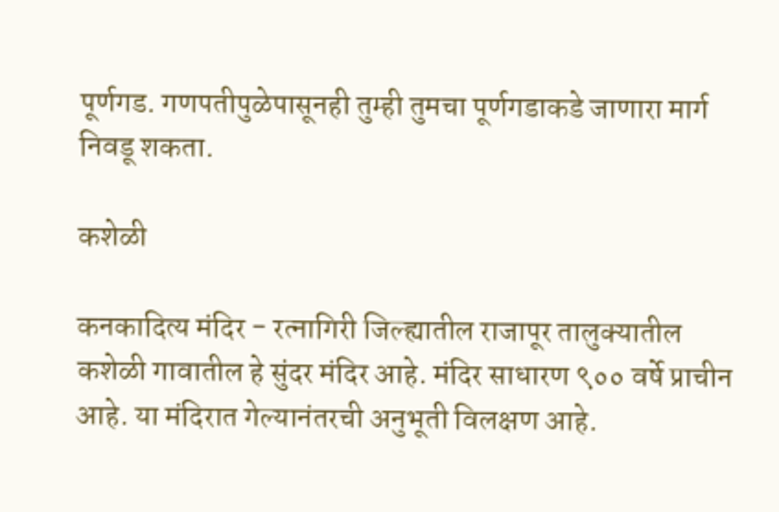पूर्णगड. गणपतीपुळेपासूनही तुम्ही तुमचा पूर्णगडाकडे जाणारा मार्ग निवडू शकता.

कशेळी

कनकादित्य मंदिर - रत्नागिरी जिल्ह्यातील राजापूर तालुक्यातील कशेळी गावातील हे सुंदर मंदिर आहे. मंदिर साधारण ९०० वर्षे प्राचीन आहे. या मंदिरात गेल्यानंतरची अनुभूती विलक्षण आहे.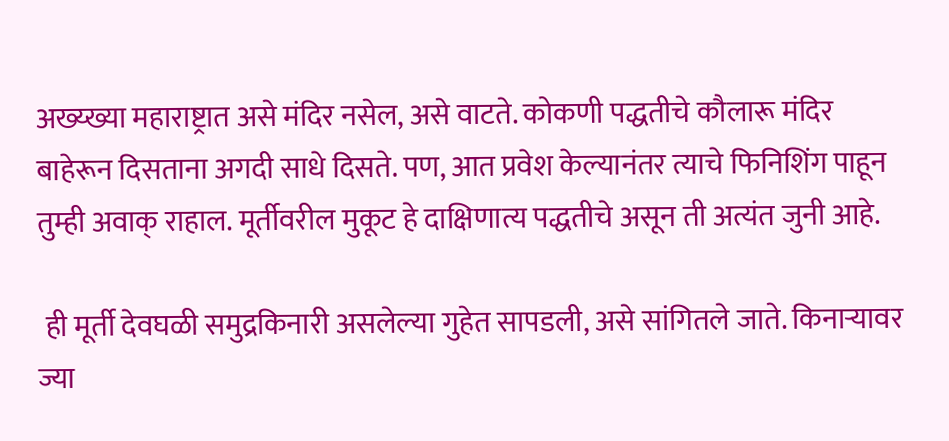अख्य्ख्या महाराष्ट्रात असे मंदिर नसेल, असे वाटते. कोकणी पद्धतीचे कौलारू मंदिर बाहेरून दिसताना अगदी साधे दिसते. पण, आत प्रवेश केल्यानंतर त्याचे फिनिशिंग पाहून तुम्ही अवाक्‌ राहाल. मूर्तीवरील मुकूट हे दाक्षिणात्य पद्धतीचे असून ती अत्यंत जुनी आहे.

 ही मूर्ती देवघळी समुद्रकिनारी असलेल्या गुहेत सापडली, असे सांगितले जाते. किनाऱ्यावर ज्या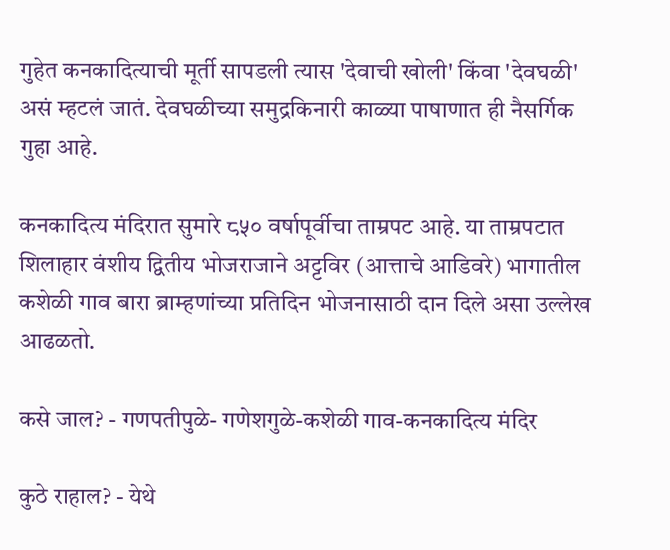गुहेत कनकादित्याची मूर्ती सापडली त्यास 'देवाची खोली' किंवा 'देवघळी' असं म्हटलं जातं. देवघळीच्या समुद्रकिनारी काळ्या पाषाणात ही नैसर्गिक गुहा आहे.

कनकादित्य मंदिरात सुमारे ८५० वर्षापूर्वीचा ताम्रपट आहे. या ताम्रपटात शिलाहार वंशीय द्वितीय भोजराजाने अट्टविर (आत्ताचे आडिवरे) भागातील कशेळी गाव बारा ब्राम्हणांच्या प्रतिदिन भोजनासाठी दान दिले असा उल्लेख आढळतो.

कसे जाल? - गणपतीपुळे- गणेशगुळे-कशेळी गाव-कनकादित्य मंदिर

कुठे राहाल? - येथे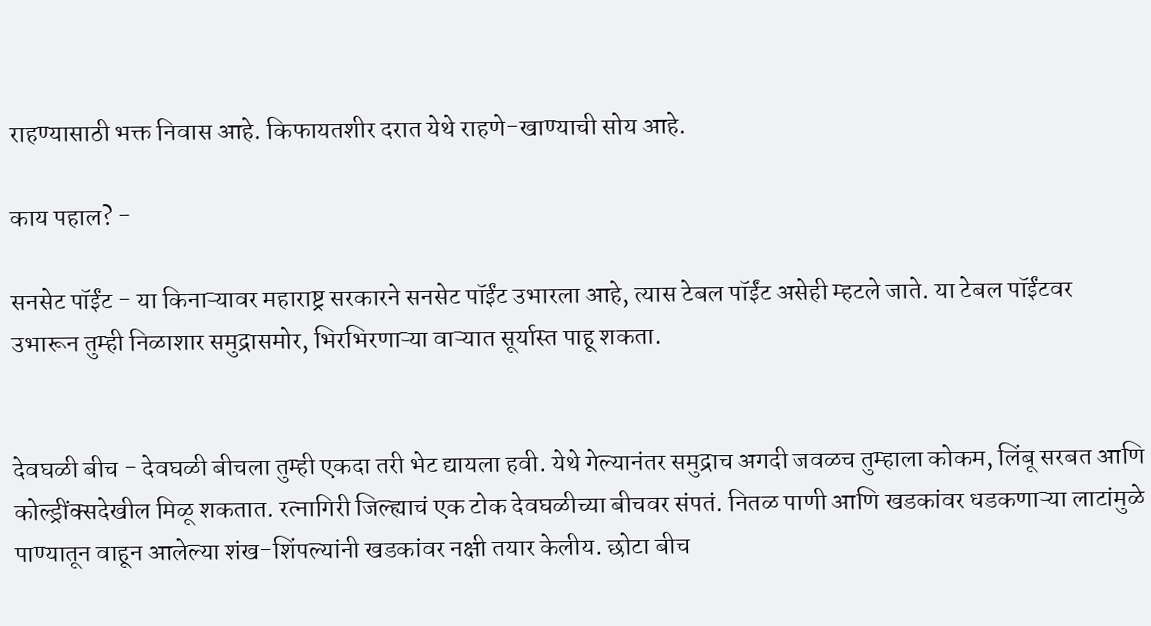राहण्यासाठी भक्त निवास आहे. किफायतशीर दरात येथे राहणे-खाण्याची सोय आहे.

काय पहाल? -

सनसेट पॉईंट - या किनाऱ्यावर महाराष्ट्र सरकारने सनसेट पॉईंट उभारला आहे, त्यास टेबल पॉईंट असेही म्हटले जाते. या टेबल पॉईंटवर उभारून तुम्ही निळाशार समुद्रासमोर, भिरभिरणाऱ्या वाऱ्यात सूर्यास्त पाहू शकता.


देवघळी बीच - देवघळी बीचला तुम्ही एकदा तरी भेट द्यायला हवी. येथे गेल्यानंतर समुद्राच अगदी जवळच तुम्हाला कोकम, लिंबू सरबत आणि कोल्ड्रींक्सदेखील मिळू शकतात. रत्नागिरी जिल्ह्याचं एक टोक देवघळीच्या बीचवर संपतं. नितळ पाणी आणि खडकांवर धडकणाऱ्या लाटांमुळे पाण्यातून वाहून आलेल्या शंख-शिंपल्यांनी खडकांवर नक्षी तयार केलीय. छोटा बीच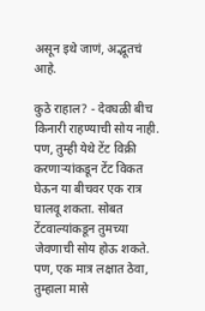असून इथे जाणं, अद्भूतचं आहे.

कुठे राहाल? - देवघळी बीच किनारी राहण्याची सोय नाही. पण, तुम्ही येथे टेंट विक्री करणाऱ्यांकडून टेंट विकत घेऊन या बीचवर एक रात्र घालवू शकता. सोबत टेंटवाल्यांकडून तुमच्या जेवणाची सोय होऊ शकते. पण, एक मात्र लक्षात ठेवा, तुम्हाला मासे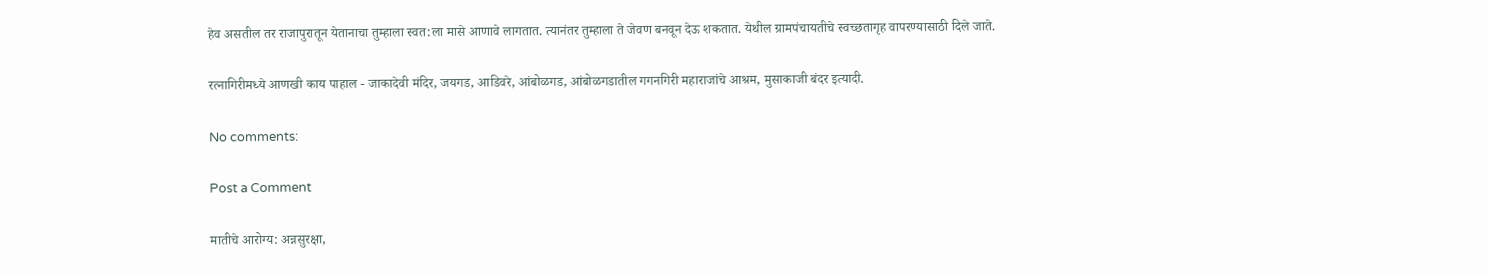हेव असतील तर राजापुरातून येतानाचा तुम्हाला स्वत:ला मासे आणावे लागतात. त्यानंतर तुम्हाला ते जेवण बनवून देऊ शकतात. येथील ग्रामपंचायतीचे स्वच्छतागृह वापरण्यासाठी दिले जाते.

रत्नागिरीमध्ये आणखी काय पाहाल - जाकादेवी मंदिर, जयगड, आडिवरे, आंबोळगड, आंबोळगडातील गगनगिरी महाराजांचे आश्रम, मुसाकाजी बंदर इत्यादी.

No comments:

Post a Comment

मातीचे आरोग्य: अन्नसुरक्षा,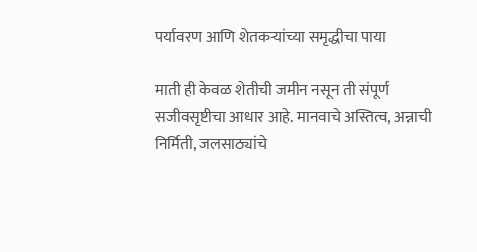पर्यावरण आणि शेतकऱ्यांच्या समृद्धीचा पाया

माती ही केवळ शेतीची जमीन नसून ती संपूर्ण सजीवसृष्टीचा आधार आहे. मानवाचे अस्तित्व, अन्नाची निर्मिती, जलसाठ्यांचे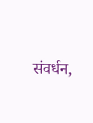संवर्धन,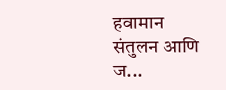हवामान संतुलन आणि ज...